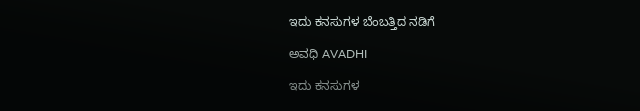ಇದು ಕನಸುಗಳ ಬೆಂಬತ್ತಿದ ನಡಿಗೆ‍

ಅವಧಿ AVADHI

ಇದು ಕನಸುಗಳ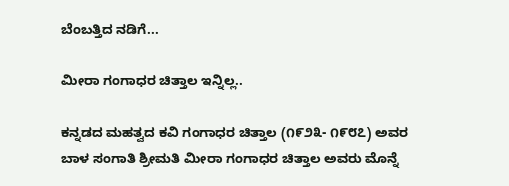ಬೆಂಬತ್ತಿದ ನಡಿಗೆ...

ಮೀರಾ ಗಂಗಾಧರ ಚಿತ್ತಾಲ ಇನ್ನಿಲ್ಲ..

ಕನ್ನಡದ ಮಹತ್ವದ ಕವಿ ಗಂಗಾಧರ ಚಿತ್ತಾಲ (೧೯೨೩- ೧೯೮೭) ಅವರ ಬಾಳ ಸಂಗಾತಿ ಶ್ರೀಮತಿ ಮೀರಾ ಗಂಗಾಧರ ಚಿತ್ತಾಲ ಅವರು ಮೊನ್ನೆ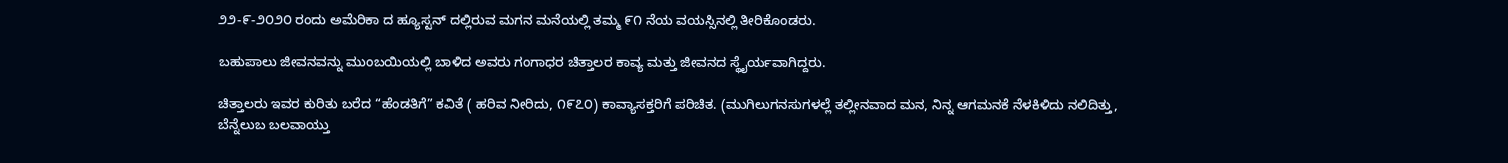೨೨-೯-೨೦೨೦ ರಂದು ಅಮೆರಿಕಾ ದ ಹ್ಯೂಸ್ಟನ್ ದಲ್ಲಿರುವ ಮಗನ ಮನೆಯಲ್ಲಿ ತಮ್ಮ ೯೧ ನೆಯ ವಯಸ್ಸಿನಲ್ಲಿ ತೀರಿಕೊಂಡರು.

ಬಹುಪಾಲು ಜೀವನವನ್ನು ಮುಂಬಯಿಯಲ್ಲಿ ಬಾಳಿದ ಅವರು ಗಂಗಾಧರ ಚಿತ್ತಾಲರ ಕಾವ್ಯ ಮತ್ತು ಜೀವನದ ಸ್ಥೈರ್ಯವಾಗಿದ್ದರು.

ಚಿತ್ತಾಲರು ಇವರ ಕುರಿತು ಬರೆದ “ಹೆಂಡತಿಗೆ” ಕವಿತೆ ( ಹರಿವ ನೀರಿದು, ೧೯೭೦) ಕಾವ್ಯಾಸಕ್ತರಿಗೆ ಪರಿಚಿತ. (ಮುಗಿಲುಗನಸುಗಳಲ್ಲೆ ತಲ್ಲೀನವಾದ ಮನ, ನಿನ್ನ ಆಗಮನಕೆ ನೆಳಕಿಳಿದು ನಲಿದಿತ್ತು, ಬೆನ್ನೆಲುಬ ಬಲವಾಯ್ತು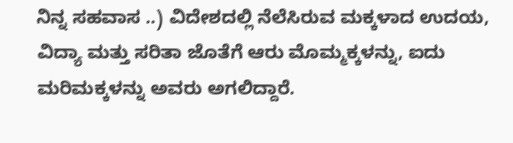ನಿನ್ನ ಸಹವಾಸ ..) ವಿದೇಶದಲ್ಲಿ ನೆಲೆಸಿರುವ ಮಕ್ಕಳಾದ ಉದಯ, ವಿದ್ಯಾ ಮತ್ತು ಸರಿತಾ ಜೊತೆಗೆ ಆರು ಮೊಮ್ಮಕ್ಕಳನ್ನು, ಐದು ಮರಿಮಕ್ಕಳನ್ನು ಅವರು ಅಗಲಿದ್ದಾರೆ.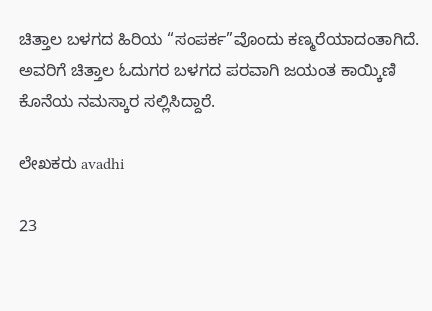ಚಿತ್ತಾಲ ಬಳಗದ ಹಿರಿಯ “ಸಂಪರ್ಕ”ವೊಂದು ಕಣ್ಮರೆಯಾದಂತಾಗಿದೆ. ಅವರಿಗೆ ಚಿತ್ತಾಲ ಓದುಗರ ಬಳಗದ ಪರವಾಗಿ ಜಯಂತ ಕಾಯ್ಕಿಣಿ ಕೊನೆಯ ನಮಸ್ಕಾರ ಸಲ್ಲಿಸಿದ್ದಾರೆ.

ಲೇಖಕರು avadhi

23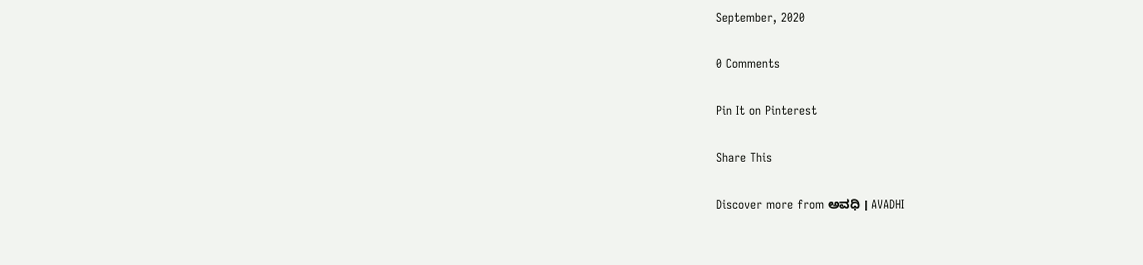September, 2020

0 Comments

Pin It on Pinterest

Share This

Discover more from ಅವಧಿ । AVADHI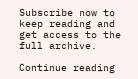Subscribe now to keep reading and get access to the full archive.

Continue reading